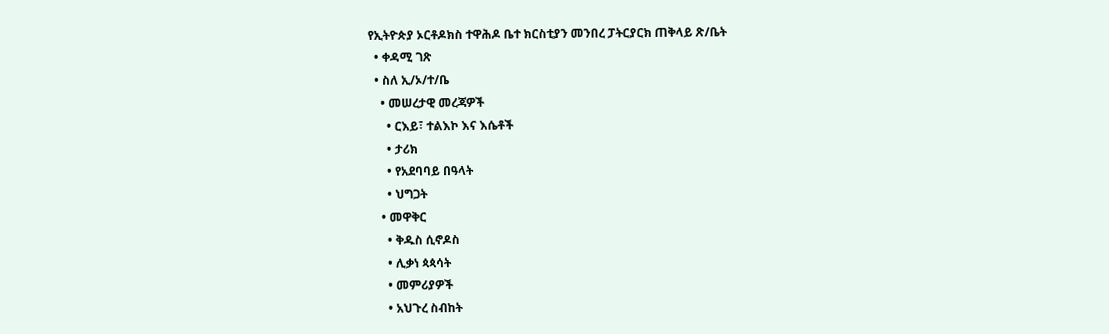የኢትዮጵያ ኦርቶዶክስ ተዋሕዶ ቤተ ክርስቲያን መንበረ ፓትርያርክ ጠቅላይ ጽ/ቤት
  • ቀዳሚ ገጽ
  • ስለ ኢ/ኦ/ተ/ቤ
    • መሠረታዊ መረጃዎች
      • ርእይ፣ ተልእኮ እና እሴቶች
      • ታሪክ
      • የአደባባይ በዓላት
      • ህግጋት
    • መዋቅር
      • ቅዱስ ሲኖዶስ
      • ሊቃነ ጳጳሳት
      • መምሪያዎች
      • አህጉረ ስብከት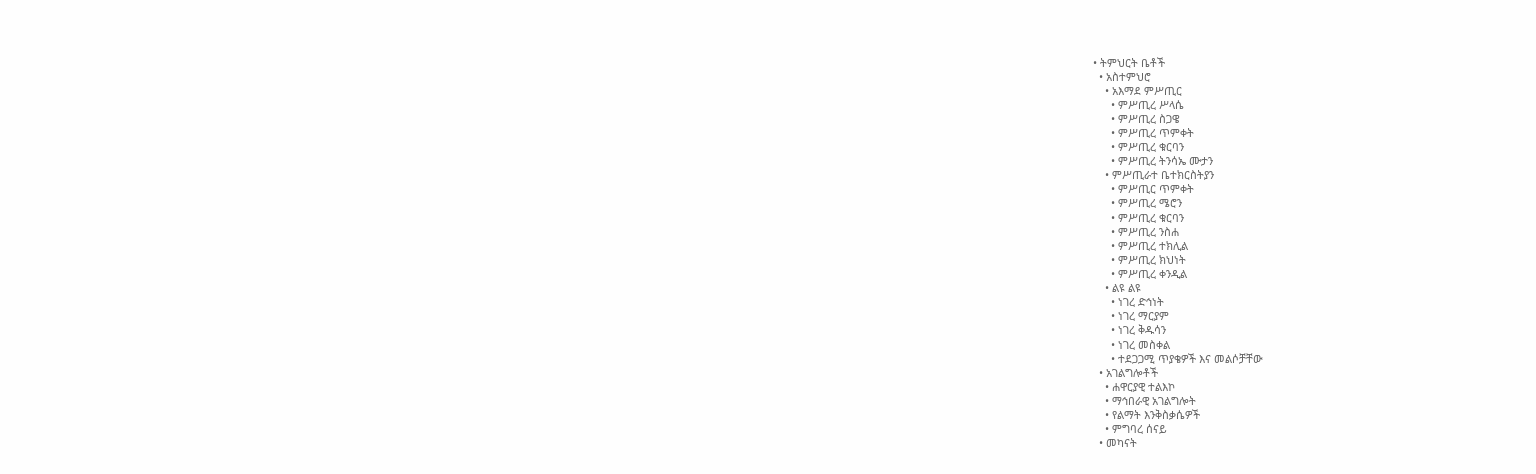• ትምህርት ቤቶች
  • አስተምህሮ
    • አእማደ ምሥጢር
      • ምሥጢረ ሥላሴ
      • ምሥጢረ ስጋዌ
      • ምሥጢረ ጥምቀት
      • ምሥጢረ ቁርባን
      • ምሥጢረ ትንሳኤ ሙታን
    • ምሥጢራተ ቤተክርስትያን
      • ምሥጢር ጥምቀት
      • ምሥጢረ ሜሮን
      • ምሥጢረ ቁርባን
      • ምሥጢረ ንስሐ
      • ምሥጢረ ተክሊል
      • ምሥጢረ ክህነት
      • ምሥጢረ ቀንዲል
    • ልዩ ልዩ
      • ነገረ ድኅነት
      • ነገረ ማርያም
      • ነገረ ቅዱሳን
      • ነገረ መስቀል
      • ተደጋጋሚ ጥያቄዎች እና መልሶቻቸው
  • አገልግሎቶች
    • ሐዋርያዊ ተልእኮ
    • ማኅበራዊ አገልግሎት
    • የልማት እንቅስቃሴዎች
    • ምግባረ ሰናይ
  • መካናት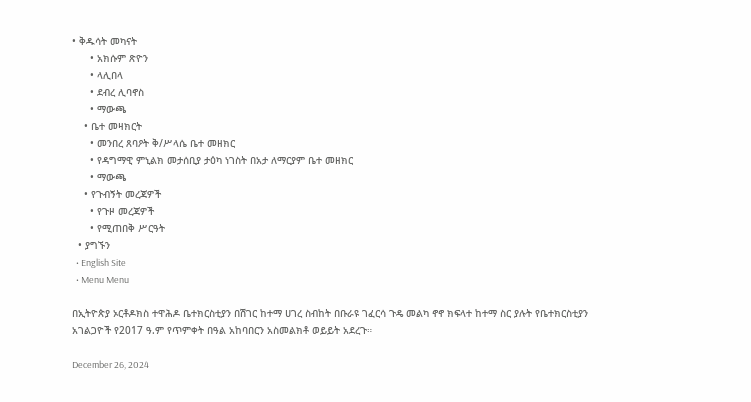• ቅዱሳት መካናት
      • አክሱም ጽዮን
      • ላሊበላ
      • ደብረ ሊባኖስ
      • ማውጫ
    • ቤተ መዛክርት
      • መንበረ ጸባዖት ቅ/ሥላሴ ቤተ መዘክር
      • የዳግማዊ ምኒልክ መታሰቢያ ታዕካ ነገስት በአታ ለማርያም ቤተ መዘክር
      • ማውጫ
    • የጉብኝት መረጃዎች
      • የጉዞ መረጃዎች
      • የሚጠበቅ ሥርዓት
  • ያግኙን
  • English Site
  • Menu Menu

በኢትዮጵያ ኦርቶዶክስ ተዋሕዶ ቤተክርስቲያን በሽገር ከተማ ሀገረ ስብከት በቡራዩ ገፈርሳ ጉዴ መልካ ኖኖ ክፍላተ ከተማ ስር ያሉት የቤተክርስቲያን አገልጋዮች የ2017 ዓ.ም የጥምቀት በዓል አከባበርን አስመልክቶ ወይይት አደረጉ።

December 26, 2024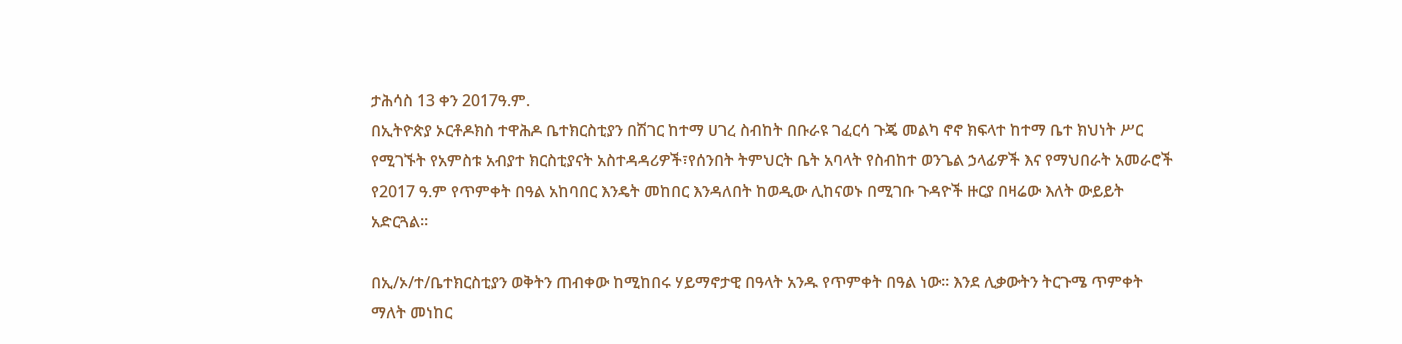ታሕሳስ 13 ቀን 2017ዓ.ም.
በኢትዮጵያ ኦርቶዶክስ ተዋሕዶ ቤተክርስቲያን በሽገር ከተማ ሀገረ ስብከት በቡራዩ ገፈርሳ ጉጄ መልካ ኖኖ ክፍላተ ከተማ ቤተ ክህነት ሥር የሚገኙት የአምስቱ አብያተ ክርስቲያናት አስተዳዳሪዎች፣የሰንበት ትምህርት ቤት አባላት የስብከተ ወንጌል ኃላፊዎች እና የማህበራት አመራሮች የ2017 ዓ.ም የጥምቀት በዓል አከባበር እንዴት መከበር እንዳለበት ከወዲው ሊከናወኑ በሚገቡ ጉዳዮች ዙርያ በዛሬው እለት ውይይት አድርጓል።

በኢ/ኦ/ተ/ቤተክርስቲያን ወቅትን ጠብቀው ከሚከበሩ ሃይማኖታዊ በዓላት አንዱ የጥምቀት በዓል ነው፡፡ እንደ ሊቃውትን ትርጉሜ ጥምቀት ማለት መነከር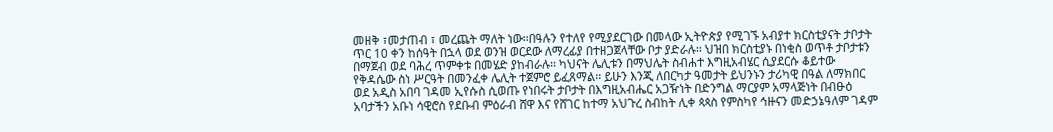መዘቅ ፣መታጠብ ፣ መረጨት ማለት ነው፡፡በዓሉን የተለየ የሚያደርገው በመላው ኢትዮጵያ የሚገኙ አብያተ ክርስቲያናት ታቦታት ጥር 10 ቀን ከሰዓት በኋላ ወደ ወንዝ ወርደው ለማረፊያ በተዘጋጀላቸው ቦታ ያድራሉ፡፡ ህዝበ ክርስቲያኑ በነቂስ ወጥቶ ታቦታቱን በማጀብ ወደ ባሕረ ጥምቀቱ በመሄድ ያከብራሉ፡፡ ካህናት ሌሊቱን በማህሌት ስብሐተ እግዚአብሄር ሲያደርሱ ቆይተው የቅዳሴው ስነ ሥርዓት በመንፈቀ ሌሊት ተጀምሮ ይፈጸማል፡፡ ይሁን እንጂ ለበርካታ ዓመታት ይህንኑን ታሪካዊ በዓል ለማክበር ወደ አዲስ አበባ ገዳመ ኢየሱስ ሲወጡ የነበሩት ታቦታት በእግዚአብሔር አጋዥነት በድንግል ማርያም አማላጅነት በብፁዕ አባታችን አቡነ ሳዊሮስ የደቡብ ምዕራብ ሸዋ እና የሸገር ከተማ አህጉረ ስብከት ሊቀ ጳጳስ የምስካየ ኅዙናን መድኃኔዓለም ገዳም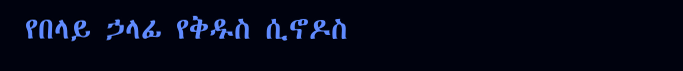የበላይ ኃላፊ የቅዱስ ሲኖዶስ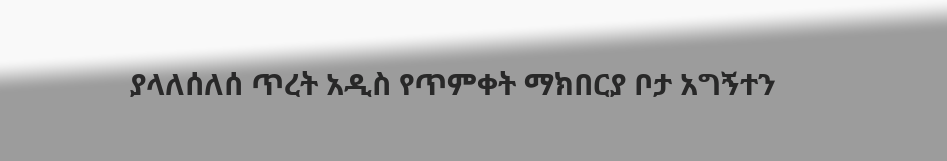ያላለሰለሰ ጥረት አዲስ የጥምቀት ማክበርያ ቦታ አግኝተን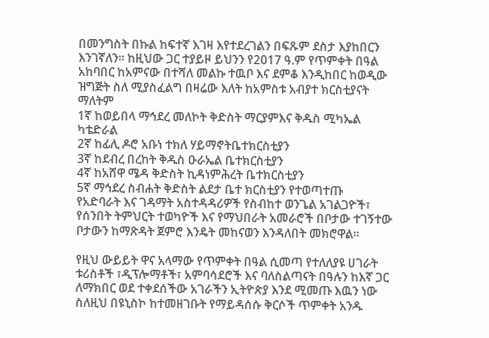በመንግስት በኩል ከፍተኛ እገዛ እየተደረገልን በፍጹም ደስታ እያከበርን እንገኛለን። ከዚህው ጋር ተያይዞ ይህንን የ2017 ዓ.ም የጥምቀት በዓል አከባበር ከአምናው በተሻለ መልኩ ተዉቦ እና ደምቆ እንዲከበር ከወዲው ዝግጅት ስለ ሚያስፈልግ በዛሬው እለት ከአምስቱ አብያተ ክርስቲያናት ማለትም
1ኛ ከወይበላ ማኅደረ መለኮት ቅድስት ማርያምእና ቅዱስ ሚካኤል ካቴድራል
2ኛ ከፊሊ ዶሮ አቡነ ተክለ ሃይማኖትቤተክርስቲያን
3ኛ ከደብረ በረከት ቅዱስ ዑራኤል ቤተክርስቲያን
4ኛ ከአሸዋ ሜዳ ቅድስት ኪዳነምሕረት ቤተክርስቲያን
5ኛ ማኅደረ ስብሐት ቅድስት ልደታ ቤተ ክርስቲያን የተወጣተጡ
የአድባራት እና ገዳማት አስተዳዳሪዎች የስብከተ ወንጌል አገልጋዮች፣ የሰንበት ትምህርት ተወካዮች እና የማህበራት አመራሮች በቦታው ተገኝተው ቦታውን ከማጽዳት ጀምሮ እንዴት መከናወን እንዳለበት መክሮዋል።

የዚህ ውይይት ዋና አላማው የጥምቀት በዓል ሲመጣ የተለለያዩ ሀገራት ቱሪስቶች ፣ዲፕሎማቶች፣ አምባሳደሮች እና ባለስልጣናት በዓሉን ከእኛ ጋር ለማክበር ወደ ተቀደሰችው አገራችን ኢትዮጵያ እንደ ሚመጡ እዉን ነው ስለዚህ በዩኒስኮ ከተመዘገቡት የማይዳሰሱ ቅርሶች ጥምቀት አንዱ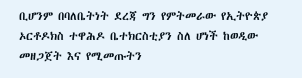ቢሆንም በባለቤትነት ደረጃ ግን የምትመራው የኢትዮጵያ ኦርቶዶክስ ተዋሕዶ ቤተክርስቲያን ስለ ሆነች ከወዲው መዘጋጀት እና የሚመጡትን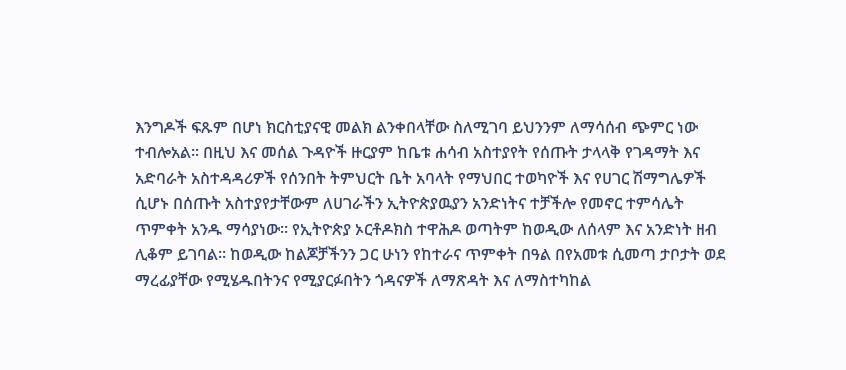እንግዶች ፍጹም በሆነ ክርስቲያናዊ መልክ ልንቀበላቸው ስለሚገባ ይህንንም ለማሳሰብ ጭምር ነው ተብሎአል። በዚህ እና መሰል ጉዳዮች ዙርያም ከቤቱ ሐሳብ አስተያየት የሰጡት ታላላቅ የገዳማት እና አድባራት አስተዳዳሪዎች የሰንበት ትምህርት ቤት አባላት የማህበር ተወካዮች እና የሀገር ሽማግሌዎች ሲሆኑ በሰጡት አስተያየታቸውም ለሀገራችን ኢትዮጵያዉያን አንድነትና ተቻችሎ የመኖር ተምሳሌት ጥምቀት አንዱ ማሳያነው። የኢትዮጵያ ኦርቶዶክስ ተዋሕዶ ወጣትም ከወዲው ለሰላም እና አንድነት ዘብ ሊቆም ይገባል፡፡ ከወዲው ከልጆቻችንን ጋር ሁነን የከተራና ጥምቀት በዓል በየአመቱ ሲመጣ ታቦታት ወደ ማረፊያቸው የሚሄዱበትንና የሚያርፉበትን ጎዳናዎች ለማጽዳት እና ለማስተካከል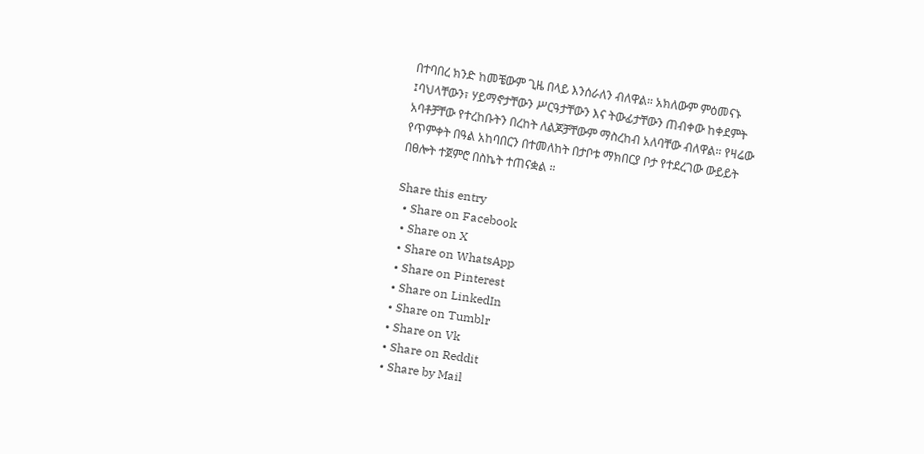በተባበረ ክንድ ከመቼውም ጊዜ በላይ እንሰራለን ብለዋል። አክለውም ምዕመናኑ ፤ባህላቸውን፣ ሃይማኖታቸውን ሥርዓታቸውን እና ትውፊታቸውን ጠብቀው ከቀደምት አባቶቻቸው የተረከቡትን በረከት ለልጆቻቸውም ማስረከብ አለባቸው ብለዋል። የዛሬው የጥምቀት በዓል አከባበርን በተመለከት በታቦቱ ማክበርያ ቦታ የተደረገው ውይይት በፀሎት ተጀምሮ በስኬት ተጠናቋል ።

Share this entry
  • Share on Facebook
  • Share on X
  • Share on WhatsApp
  • Share on Pinterest
  • Share on LinkedIn
  • Share on Tumblr
  • Share on Vk
  • Share on Reddit
  • Share by Mail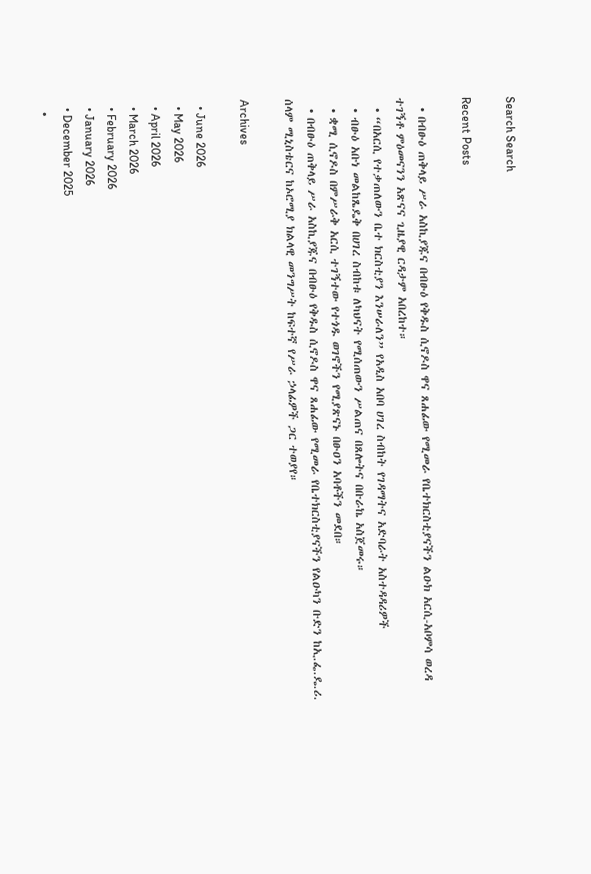Search Search

Recent Posts

  • በብፁዕ ጠቅላይ ሥራ አስኪያጁና በብፁዕ የቅዱስ ሲኖዶስ ዋና ጸሐፊው የሚመራ የቤተክርስቲያናችን ልዑክ አርሲ-አቦምሳ ወረዳ ተገኝቶ ምዕመናንን አጽናና ጊዜያዊ ርዳታም አበረከተ።
  • “በአርሲ የተቃጠለውን ቤተ ክርስቲያን እንሠራለን” የአዲስ አበባ ሀገረ ስብከት የገዳማትና አድባራት አስተዳዳሪዎች
  • ብፁዕ አቡነ መልከጼዴቅ በሀገረ ስብከቱ ለካህናት የሚሰጠውን ሥልጠና በጸሎትና በቡራኬ አስጀመሩ።
  • ቋሚ ሲኖዶስ በምሥራቅ አርሲ ተገኝተው የተጎዱ ወገኖችን የሚያጽናኑ በፁዐን አባቶችን መደበ።
  • በብፁዕ ጠቅላይ ሥራ አስኪያጁና በብፁዕ የቅዱስ ሲኖዶስ ዋና ጸሐፊው የሚመራ የቤተክርስቲያናችን የልዑካን ቡድን ከኢ.ፌ.ዴ.ሪ. ሰላም ሚኒስቴርና ከኦሮሚያ ክልላዊ መንግሥት ከፍተኛ የሥራ ኃላፊዎች ጋር ተወያየ።

Archives

  • June 2026
  • May 2026
  • April 2026
  • March 2026
  • February 2026
  • January 2026
  • December 2025
  •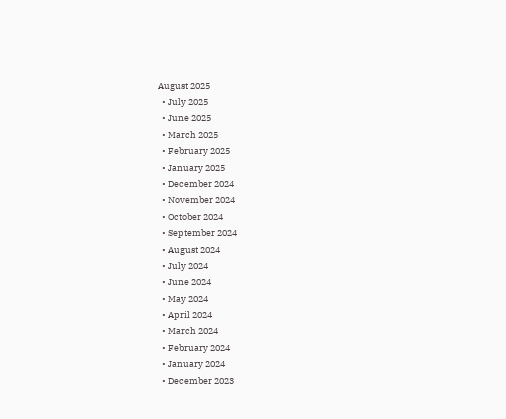August 2025
  • July 2025
  • June 2025
  • March 2025
  • February 2025
  • January 2025
  • December 2024
  • November 2024
  • October 2024
  • September 2024
  • August 2024
  • July 2024
  • June 2024
  • May 2024
  • April 2024
  • March 2024
  • February 2024
  • January 2024
  • December 2023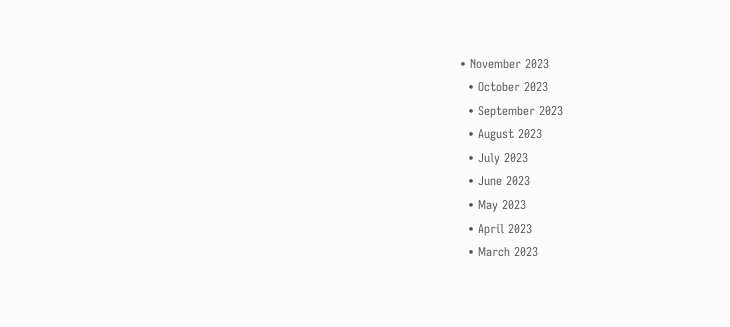• November 2023
  • October 2023
  • September 2023
  • August 2023
  • July 2023
  • June 2023
  • May 2023
  • April 2023
  • March 2023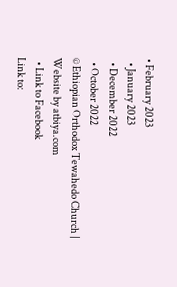• February 2023
  • January 2023
  • December 2022
  • October 2022
© Ethiopian Orthodox Tewahedo Church | Website by atbiya.com
  • Link to Facebook
Link to: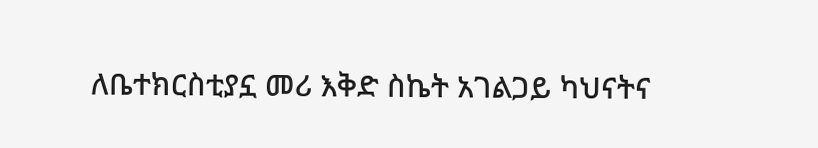ለቤተክርስቲያኗ መሪ እቅድ ስኬት አገልጋይ ካህናትና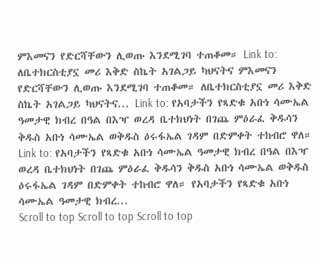ምእመናን የድርሻቸውን ሊወጡ እንደሚገባ ተጠቆመ። Link to: ለቤተክርስቲያኗ መሪ እቅድ ስኬት አገልጋይ ካህናትና ምእመናን የድርሻቸውን ሊወጡ እንደሚገባ ተጠቆመ። ለቤተክርስቲያኗ መሪ እቅድ ስኬት አገልጋይ ካህናትና... Link to: የአባታችን የጻድቁ አቡነ ሳሙኤል ዓመታዊ ክብረ በዓል በእዣ ወረዳ ቤተክህነት በገጨ ምዕራፈ ቅዱሳን ቅዱስ አቡነ ሳሙኤል ወቅዱስ ዕሩፋኤል ገዳም በድምቀት ተከብሮ ዋለ። Link to: የአባታችን የጻድቁ አቡነ ሳሙኤል ዓመታዊ ክብረ በዓል በእዣ ወረዳ ቤተክህነት በገጨ ምዕራፈ ቅዱሳን ቅዱስ አቡነ ሳሙኤል ወቅዱስ ዕሩፋኤል ገዳም በድምቀት ተከብሮ ዋለ። የአባታችን የጻድቁ አቡነ ሳሙኤል ዓመታዊ ክብረ...
Scroll to top Scroll to top Scroll to top